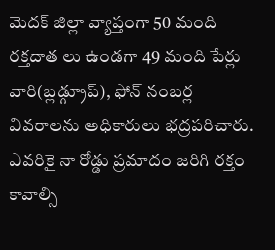మెదక్ జిల్లా వ్యాప్తంగా 50 మంది రక్తదాత లు ఉండగా 49 మంది పేర్లు వారి(బ్లడ్గ్రూప్), ఫోన్ నంబర్ల వివరాలను అధికారులు భద్రపరిచారు. ఎవరికై నా రోడ్డు ప్రమాదం జరిగి రక్తం కావాల్సి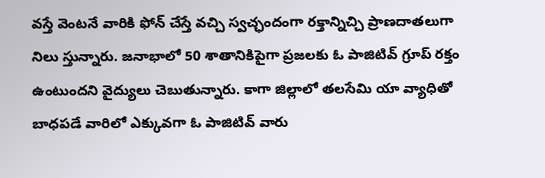వస్తే వెంటనే వారికి ఫోన్ చేస్తే వచ్చి స్వచ్ఛందంగా రక్తాన్నిచ్చి ప్రాణదాతలుగా నిలు స్తున్నారు. జనాభాలో 50 శాతానికిపైగా ప్రజలకు ఓ పాజిటివ్ గ్రూప్ రక్తం ఉంటుందని వైద్యులు చెబుతున్నారు. కాగా జిల్లాలో తలసేమి యా వ్యాధితో బాధపడే వారిలో ఎక్కువగా ఓ పాజిటివ్ వారు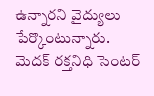ఉన్నారని వైద్యులు పేర్కొంటున్నారు.
మెదక్ రక్తనిధి సెంటర్